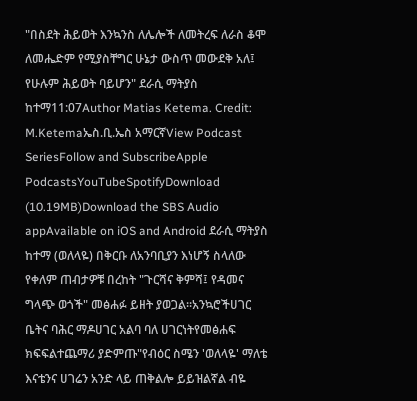"በስደት ሕይወት እንኳንስ ለሌሎች ለመትረፍ ለራስ ቆሞ ለመሔድም የሚያስቸግር ሁኔታ ውስጥ መውደቅ አለ፤ የሁሉም ሕይወት ባይሆን" ደራሲ ማትያስ ከተማ11:07Author Matias Ketema. Credit: M.Ketemaኤስ.ቢ.ኤስ አማርኛView Podcast SeriesFollow and SubscribeApple PodcastsYouTubeSpotifyDownload (10.19MB)Download the SBS Audio appAvailable on iOS and Android ደራሲ ማትያስ ከተማ (ወለላዬ) በቅርቡ ለአንባቢያን እነሆኝ ስላለው የቀለም ጠብታዎቹ በረከት "ጉርሻና ቅምሻ፤ የዳመና ግላጭ ወጎች" መፅሐፉ ይዘት ያወጋል።አንኳሮችሀገር ቤትና ባሕር ማዶሀገር አልባ ባለ ሀገርነትየመፅሐፍ ክፍፍልተጨማሪ ያድምጡ"የብዕር ስሜን 'ወለላዬ' ማለቴ እናቴንና ሀገሬን አንድ ላይ ጠቅልሎ ይይዝልኛል ብዬ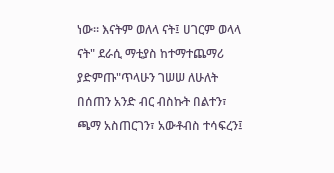ነው። እናትም ወለላ ናት፤ ሀገርም ወላላ ናት" ደራሲ ማቲያስ ከተማተጨማሪ ያድምጡ"ጥላሁን ገሠሠ ለሁለት በሰጠን አንድ ብር ብስኩት በልተን፣ ጫማ አስጠርገን፣ አውቶብስ ተሳፍረን፤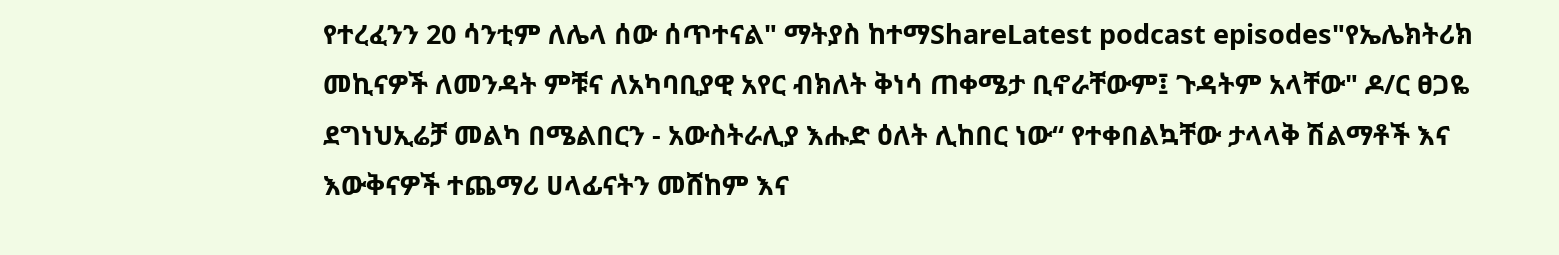የተረፈንን 20 ሳንቲም ለሌላ ሰው ሰጥተናል" ማትያስ ከተማShareLatest podcast episodes"የኤሌክትሪክ መኪናዎች ለመንዳት ምቹና ለአካባቢያዊ አየር ብክለት ቅነሳ ጠቀሜታ ቢኖራቸውም፤ ጉዳትም አላቸው" ዶ/ር ፀጋዬ ደግነህኢሬቻ መልካ በሜልበርን - አውስትራሊያ እሑድ ዕለት ሊከበር ነው“ የተቀበልኳቸው ታላላቅ ሽልማቶች እና እውቅናዎች ተጨማሪ ሀላፊናትን መሸከም እና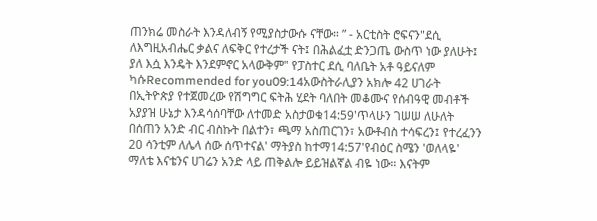ጠንክሬ መስራት እንዳለብኝ የሚያስታውሱ ናቸው። ” - አርቲስት ሮፍናን"ደሲ ለእግዚአብሔር ቃልና ለፍቅር የተረታች ናት፤ በሕልፈቷ ድንጋጤ ውስጥ ነው ያለሁት፤ ያለ እሷ እንዴት እንደምኖር አላውቅም" የፓስተር ደሲ ባለቤት አቶ ዓይናለም ካሱRecommended for you09:14አውስትራሊያን አክሎ 42 ሀገራት በኢትዮጵያ የተጀመረው የሽግግር ፍትሕ ሂደት ባለበት መቆሙና የሰብዓዊ መብቶች አያያዝ ሁኔታ እንዳሳሰባቸው ለተመድ አስታወቁ14:59'ጥላሁን ገሠሠ ለሁለት በሰጠን አንድ ብር ብስኩት በልተን፣ ጫማ አስጠርገን፣ አውቶብስ ተሳፍረን፤ የተረፈንን 20 ሳንቲም ለሌላ ሰው ሰጥተናል' ማትያስ ከተማ14:57'የብዕር ስሜን 'ወለላዬ' ማለቴ እናቴንና ሀገሬን አንድ ላይ ጠቅልሎ ይይዝልኛል ብዬ ነው። እናትም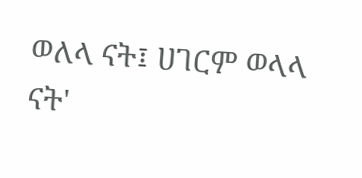ወለላ ናት፤ ሀገርም ወላላ ናት'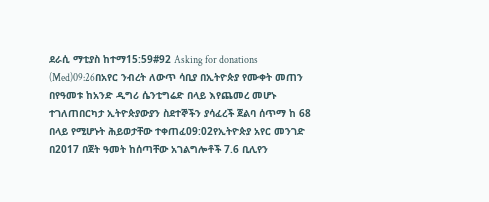ደራሲ ማቲያስ ከተማ15:59#92 Asking for donations (Med)09:26በአየር ንብረት ለውጥ ሳቢያ በኢትዮጵያ የሙቀት መጠን በየዓመቱ ከአንድ ዲግሪ ሴንቲግሬድ በላይ እየጨመረ መሆኑ ተገለጠበርካታ ኢትዮጵያውያን ስደተኞችን ያሳፈረች ጀልባ ሰጥማ ከ 68 በላይ የሚሆኑት ሕይወታቸው ተቀጠፈ09:02የኢትዮጵያ አየር መንገድ በ2017 በጀት ዓመት ከሰጣቸው አገልግሎቶች 7.6 ቢሊየን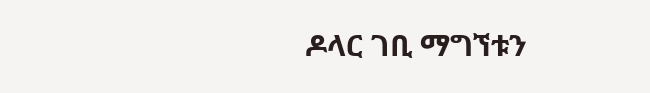ዶላር ገቢ ማግኘቱን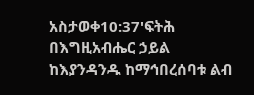አስታወቀ10:37'ፍትሕ በእግዚአብሔር ኃይል ከእያንዳንዱ ከማኅበረሰባቱ ልብ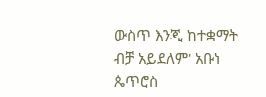ውስጥ እንጂ ከተቋማት ብቻ አይደለም' አቡነ ጴጥሮስ